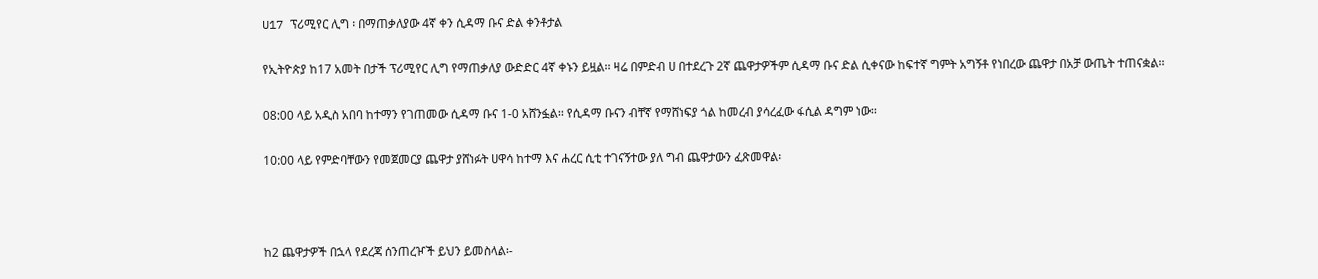U17 ፕሪሚየር ሊግ ፡ በማጠቃለያው 4ኛ ቀን ሲዳማ ቡና ድል ቀንቶታል

የኢትዮጵያ ከ17 አመት በታች ፕሪሚየር ሊግ የማጠቃለያ ውድድር 4ኛ ቀኑን ይዟል፡፡ ዛሬ በምድብ ሀ በተደረጉ 2ኛ ጨዋታዎችም ሲዳማ ቡና ድል ሲቀናው ከፍተኛ ግምት አግኝቶ የነበረው ጨዋታ በአቻ ውጤት ተጠናቋል፡፡

08:00 ላይ አዲስ አበባ ከተማን የገጠመው ሲዳማ ቡና 1-0 አሸንፏል፡፡ የሲዳማ ቡናን ብቸኛ የማሸነፍያ ጎል ከመረብ ያሳረፈው ፋሲል ዳግም ነው፡፡

10:00 ላይ የምድባቸውን የመጀመርያ ጨዋታ ያሸነፉት ሀዋሳ ከተማ እና ሐረር ሲቲ ተገናኝተው ያለ ግብ ጨዋታውን ፈጽመዋል፡



ከ2 ጨዋታዎች በኋላ የደረጃ ሰንጠረዦች ይህን ይመስላል፡-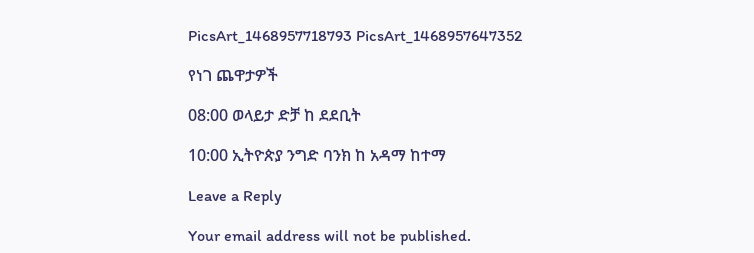PicsArt_1468957718793 PicsArt_1468957647352

የነገ ጨዋታዎች

08:00 ወላይታ ድቻ ከ ደደቢት

10:00 ኢትዮጵያ ንግድ ባንክ ከ አዳማ ከተማ

Leave a Reply

Your email address will not be published.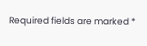Required fields are marked *